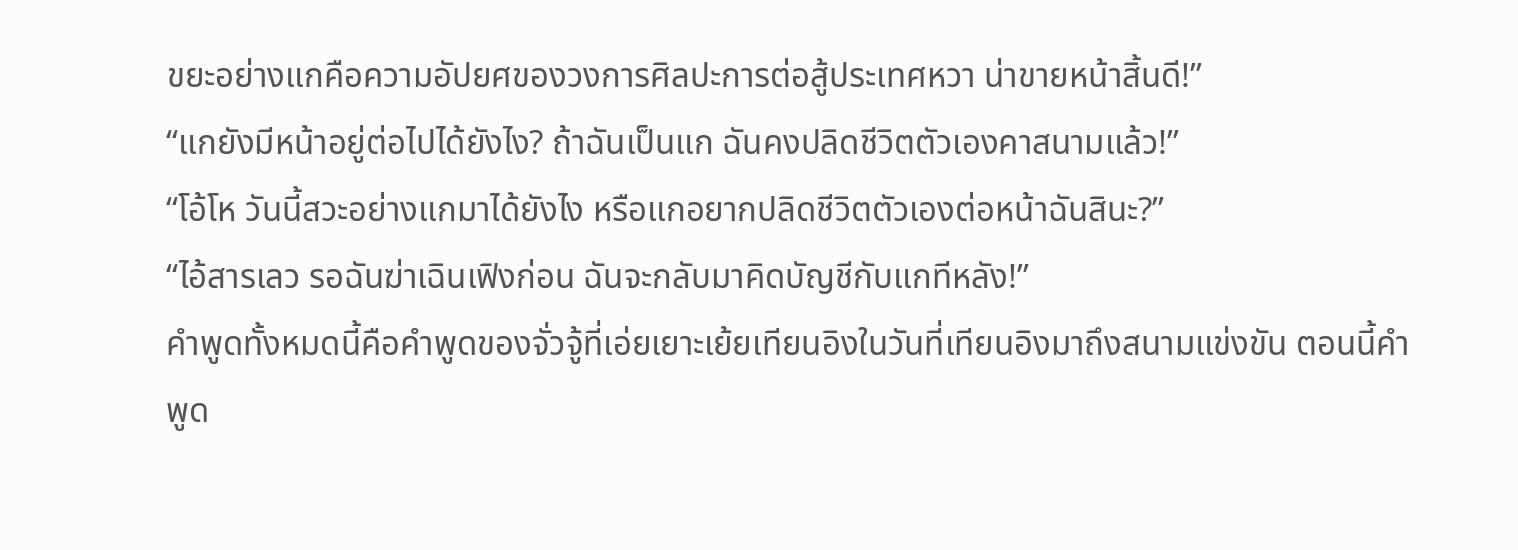ขยะอย่างแกคือความอัปยศของวงการศิลปะการต่อสู้ประเทศหวา น่าขายหน้าสิ้นดี!”
“แกยังมีหน้าอยู่ต่อไปได้ยังไง? ถ้าฉันเป็นแก ฉันคงปลิดชีวิตตัวเองคาสนามแล้ว!”
“โอ้โห วันนี้สวะอย่างแกมาได้ยังไง หรือแกอยากปลิดชีวิตตัวเองต่อหน้าฉันสินะ?”
“ไอ้สารเลว รอฉันฆ่าเฉินเฟิงก่อน ฉันจะกลับมาคิดบัญชีกับแกทีหลัง!”
คำพูดทั้งหมดนี้คือคำพูดของจั่วจู้ที่เอ่ยเยาะเย้ยเทียนอิงในวันที่เทียนอิงมาถึงสนามแข่งขัน ตอนนี้คำพูด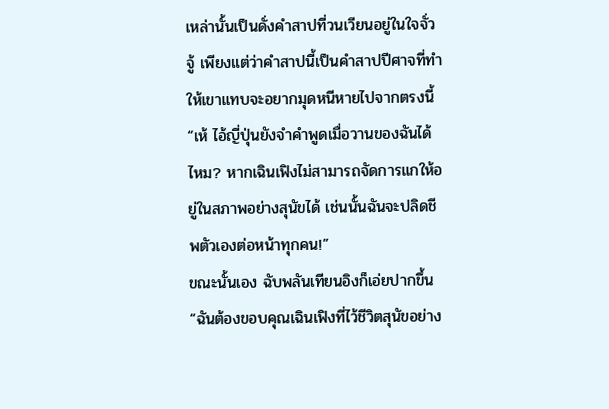เหล่านั้นเป็นดั่งคำสาปที่วนเวียนอยู่ในใจจั่วจู้ เพียงแต่ว่าคำสาปนี้เป็นคำสาปปีศาจที่ทำให้เขาแทบจะอยากมุดหนีหายไปจากตรงนี้
“เห้ ไอ้ญี่ปุ่นยังจำคำพูดเมื่อวานของฉันได้ไหม? หากเฉินเฟิงไม่สามารถจัดการแกให้อยู่ในสภาพอย่างสุนัขได้ เช่นนั้นฉันจะปลิดชีพตัวเองต่อหน้าทุกคน!”
ขณะนั้นเอง ฉับพลันเทียนอิงก็เอ่ยปากขึ้น “ฉันต้องขอบคุณเฉินเฟิงที่ไว้ชีวิตสุนัขอย่าง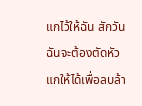แกไว้ให้ฉัน สักวันฉันจะต้องตัดหัวแกให้ได้เพื่อลบล้า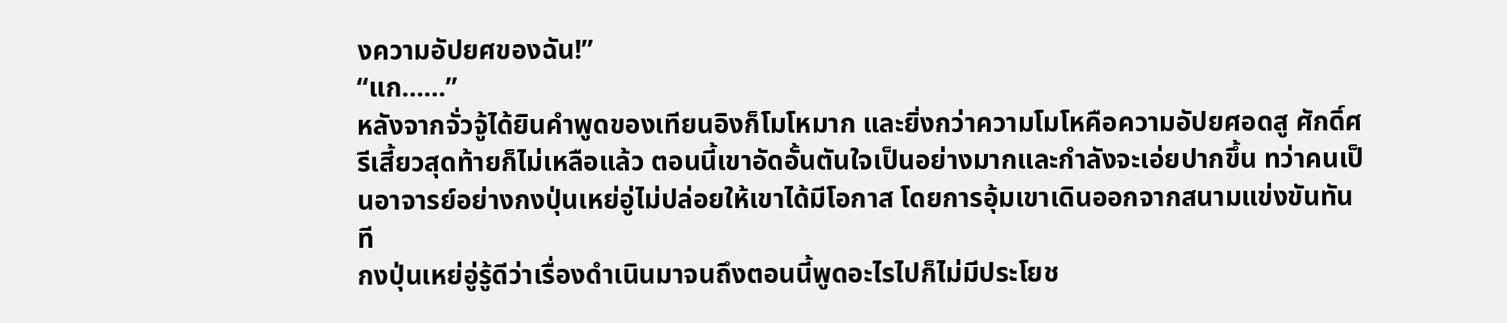งความอัปยศของฉัน!”
“แก……”
หลังจากจั่วจู้ได้ยินคำพูดของเทียนอิงก็โมโหมาก และยิ่งกว่าความโมโหคือความอัปยศอดสู ศักดิ์ศรีเสี้ยวสุดท้ายก็ไม่เหลือแล้ว ตอนนี้เขาอัดอั้นตันใจเป็นอย่างมากและกำลังจะเอ่ยปากขึ้น ทว่าคนเป็นอาจารย์อย่างกงปุ่นเหย่อู่ไม่ปล่อยให้เขาได้มีโอกาส โดยการอุ้มเขาเดินออกจากสนามแข่งขันทันที
กงปุ่นเหย่อู่รู้ดีว่าเรื่องดำเนินมาจนถึงตอนนี้พูดอะไรไปก็ไม่มีประโยช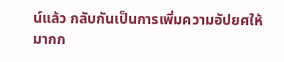น์แล้ว กลับกันเป็นการเพิ่มความอัปยศให้มากก